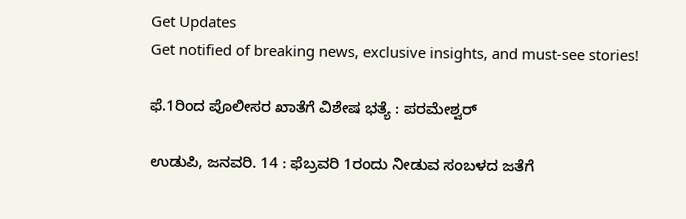Get Updates
Get notified of breaking news, exclusive insights, and must-see stories!

ಫೆ.1ರಿಂದ ಪೊಲೀಸರ ಖಾತೆಗೆ ವಿಶೇಷ ಭತ್ಯೆ : ಪರಮೇಶ್ವರ್

ಉಡುಪಿ, ಜನವರಿ. 14 : ಫೆಬ್ರವರಿ 1ರಂದು ನೀಡುವ ಸಂಬಳದ ಜತೆಗೆ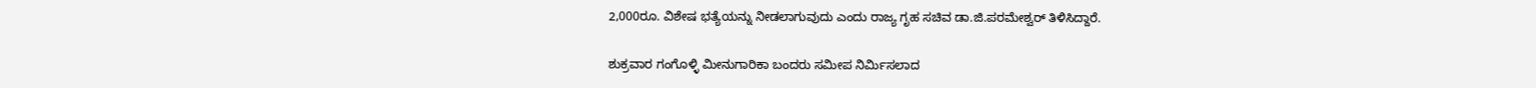2,000ರೂ. ವಿಶೇಷ ಭತ್ಯೆಯನ್ನು ನೀಡಲಾಗುವುದು ಎಂದು ರಾಜ್ಯ ಗೃಹ ಸಚಿವ ಡಾ.ಜಿ.ಪರಮೇಶ್ವರ್ ತಿಳಿಸಿದ್ದಾರೆ.

ಶುಕ್ರವಾರ ಗಂಗೊಳ್ಳಿ ಮೀನುಗಾರಿಕಾ ಬಂದರು ಸಮೀಪ ನಿರ್ಮಿಸಲಾದ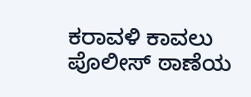ಕರಾವಳಿ ಕಾವಲು ಪೊಲೀಸ್ ಠಾಣೆಯ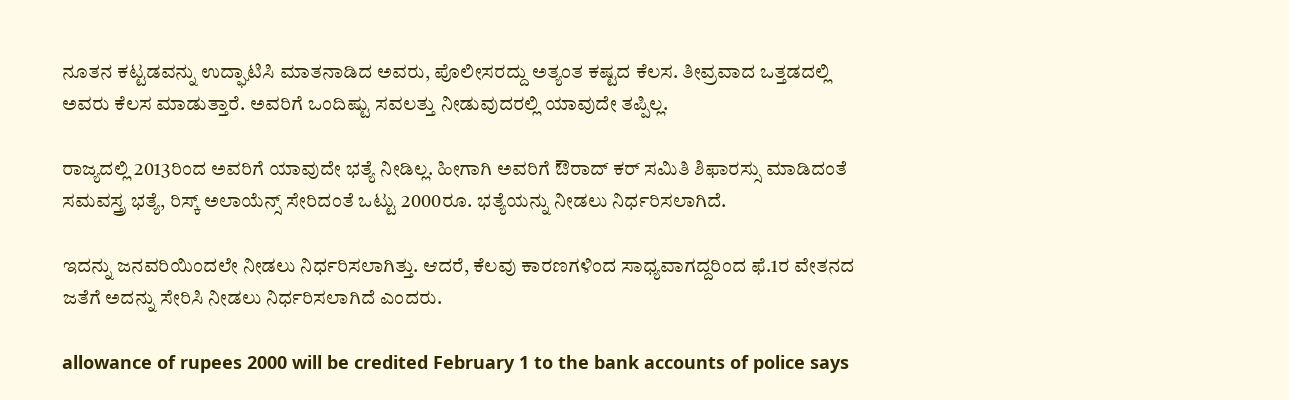ನೂತನ ಕಟ್ಟಡವನ್ನು ಉದ್ಘಾಟಿಸಿ ಮಾತನಾಡಿದ ಅವರು, ಪೊಲೀಸರದ್ದು ಅತ್ಯಂತ ಕಷ್ಟದ ಕೆಲಸ. ತೀವ್ರವಾದ ಒತ್ತಡದಲ್ಲಿ ಅವರು ಕೆಲಸ ಮಾಡುತ್ತಾರೆ. ಅವರಿಗೆ ಒಂದಿಷ್ಟು ಸವಲತ್ತು ನೀಡುವುದರಲ್ಲಿ ಯಾವುದೇ ತಪ್ಪಿಲ್ಲ.

ರಾಜ್ಯದಲ್ಲಿ 2013ರಿಂದ ಅವರಿಗೆ ಯಾವುದೇ ಭತ್ಯೆ ನೀಡಿಲ್ಲ. ಹೀಗಾಗಿ ಅವರಿಗೆ ಔರಾದ್ ಕರ್ ಸಮಿತಿ ಶಿಫಾರಸ್ಸು ಮಾಡಿದಂತೆ ಸಮವಸ್ತ್ರ ಭತ್ಯೆ, ರಿಸ್ಕ್ ಅಲಾಯೆನ್ಸ್ ಸೇರಿದಂತೆ ಒಟ್ಟು 2000ರೂ. ಭತ್ಯೆಯನ್ನು ನೀಡಲು ನಿರ್ಧರಿಸಲಾಗಿದೆ.

ಇದನ್ನು ಜನವರಿಯಿಂದಲೇ ನೀಡಲು ನಿರ್ಧರಿಸಲಾಗಿತ್ತು. ಆದರೆ, ಕೆಲವು ಕಾರಣಗಳಿಂದ ಸಾಧ್ಯವಾಗದ್ದರಿಂದ ಫೆ.1ರ ವೇತನದ ಜತೆಗೆ ಅದನ್ನು ಸೇರಿಸಿ ನೀಡಲು ನಿರ್ಧರಿಸಲಾಗಿದೆ ಎಂದರು.

allowance of rupees 2000 will be credited February 1 to the bank accounts of police says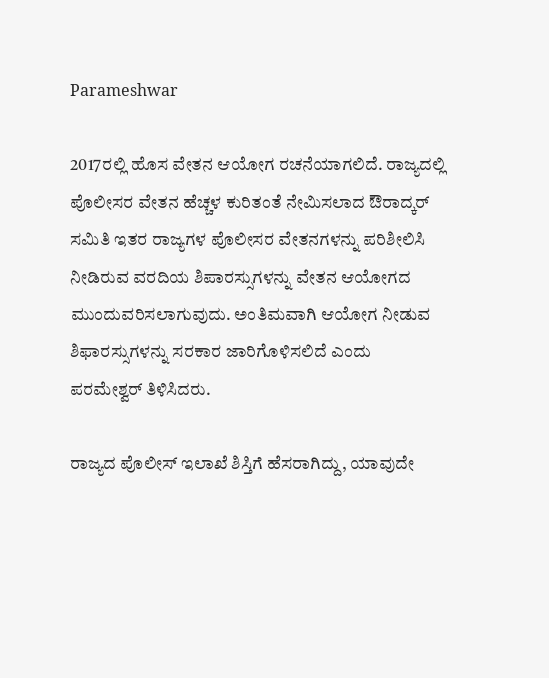Parameshwar

2017ರಲ್ಲಿ ಹೊಸ ವೇತನ ಆಯೋಗ ರಚನೆಯಾಗಲಿದೆ. ರಾಜ್ಯದಲ್ಲಿ ಪೊಲೀಸರ ವೇತನ ಹೆಚ್ಚಳ ಕುರಿತಂತೆ ನೇಮಿಸಲಾದ ಔರಾದ್ಕರ್ ಸಮಿತಿ ಇತರ ರಾಜ್ಯಗಳ ಪೊಲೀಸರ ವೇತನಗಳನ್ನು ಪರಿಶೀಲಿಸಿ ನೀಡಿರುವ ವರದಿಯ ಶಿಪಾರಸ್ಸುಗಳನ್ನು ವೇತನ ಆಯೋಗದ ಮುಂದುವರಿಸಲಾಗುವುದು. ಅಂತಿಮವಾಗಿ ಆಯೋಗ ನೀಡುವ ಶಿಫಾರಸ್ಸುಗಳನ್ನು ಸರಕಾರ ಜಾರಿಗೊಳಿಸಲಿದೆ ಎಂದು ಪರಮೇಶ್ವರ್ ತಿಳಿಸಿದರು.

ರಾಜ್ಯದ ಪೊಲೀಸ್ ಇಲಾಖೆ ಶಿಸ್ತಿಗೆ ಹೆಸರಾಗಿದ್ದು, ಯಾವುದೇ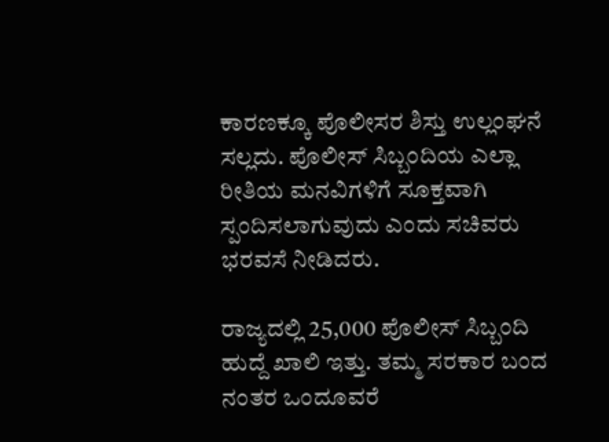ಕಾರಣಕ್ಕೂ ಪೊಲೀಸರ ಶಿಸ್ತು ಉಲ್ಲಂಘನೆ ಸಲ್ಲದು. ಪೊಲೀಸ್ ಸಿಬ್ಬಂದಿಯ ಎಲ್ಲಾ ರೀತಿಯ ಮನವಿಗಳಿಗೆ ಸೂಕ್ತವಾಗಿ ಸ್ಪಂದಿಸಲಾಗುವುದು ಎಂದು ಸಚಿವರು ಭರವಸೆ ನೀಡಿದರು.

ರಾಜ್ಯದಲ್ಲಿ 25,000 ಪೊಲೀಸ್ ಸಿಬ್ಬಂದಿ ಹುದ್ದೆ ಖಾಲಿ ಇತ್ತು. ತಮ್ಮ ಸರಕಾರ ಬಂದ ನಂತರ ಒಂದೂವರೆ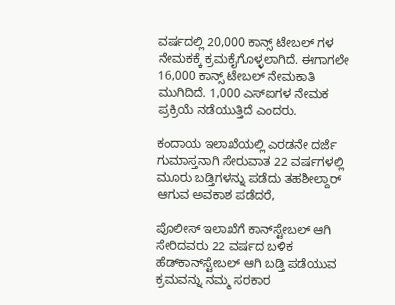ವರ್ಷದಲ್ಲಿ 20,000 ಕಾನ್ಸ್ ಟೇಬಲ್ ಗಳ ನೇಮಕಕ್ಕೆ ಕ್ರಮಕೈಗೊಳ್ಳಲಾಗಿದೆ. ಈಗಾಗಲೇ 16,000 ಕಾನ್ಸ್ ಟೇಬಲ್ ನೇಮಕಾತಿ ಮುಗಿದಿದೆ. 1,000 ಎಸ್‌ಐಗಳ ನೇಮಕ ಪ್ರಕ್ರಿಯೆ ನಡೆಯುತ್ತಿದೆ ಎಂದರು.

ಕಂದಾಯ ಇಲಾಖೆಯಲ್ಲಿ ಎರಡನೇ ದರ್ಜೆ ಗುಮಾಸ್ತನಾಗಿ ಸೇರುವಾತ 22 ವರ್ಷಗಳಲ್ಲಿ ಮೂರು ಬಡ್ತಿಗಳನ್ನು ಪಡೆದು ತಹಶೀಲ್ದಾರ್ ಆಗುವ ಅವಕಾಶ ಪಡೆದರೆ,

ಪೊಲೀಸ್ ಇಲಾಖೆಗೆ ಕಾನ್‌ಸ್ಟೇಬಲ್ ಆಗಿ ಸೇರಿದವರು 22 ವರ್ಷದ ಬಳಿಕ ಹೆಡ್‌ಕಾನ್‌ಸ್ಟೇಬಲ್ ಆಗಿ ಬಡ್ತಿ ಪಡೆಯುವ ಕ್ರಮವನ್ನು ನಮ್ಮ ಸರಕಾರ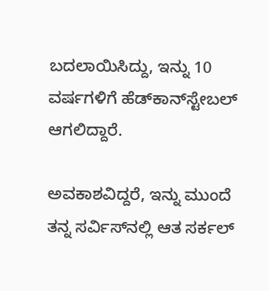ಬದಲಾಯಿಸಿದ್ದು, ಇನ್ನು 10 ವರ್ಷಗಳಿಗೆ ಹೆಡ್‌ಕಾನ್‌ಸ್ಟೇಬಲ್ ಆಗಲಿದ್ದಾರೆ.

ಅವಕಾಶವಿದ್ದರೆ, ಇನ್ನು ಮುಂದೆ ತನ್ನ ಸರ್ವಿಸ್‌ನಲ್ಲಿ ಆತ ಸರ್ಕಲ್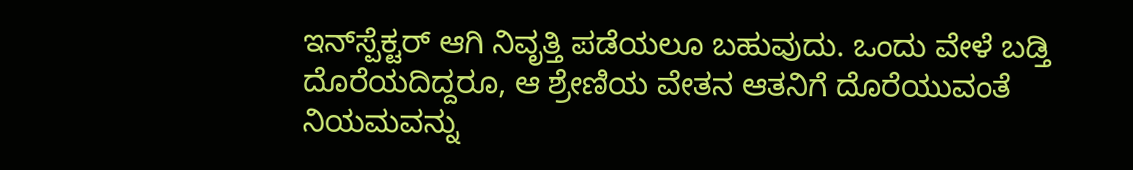ಇನ್‌ಸ್ಪೆಕ್ಟರ್ ಆಗಿ ನಿವೃತ್ತಿ ಪಡೆಯಲೂ ಬಹುವುದು. ಒಂದು ವೇಳೆ ಬಡ್ತಿ ದೊರೆಯದಿದ್ದರೂ, ಆ ಶ್ರೇಣಿಯ ವೇತನ ಆತನಿಗೆ ದೊರೆಯುವಂತೆ ನಿಯಮವನ್ನು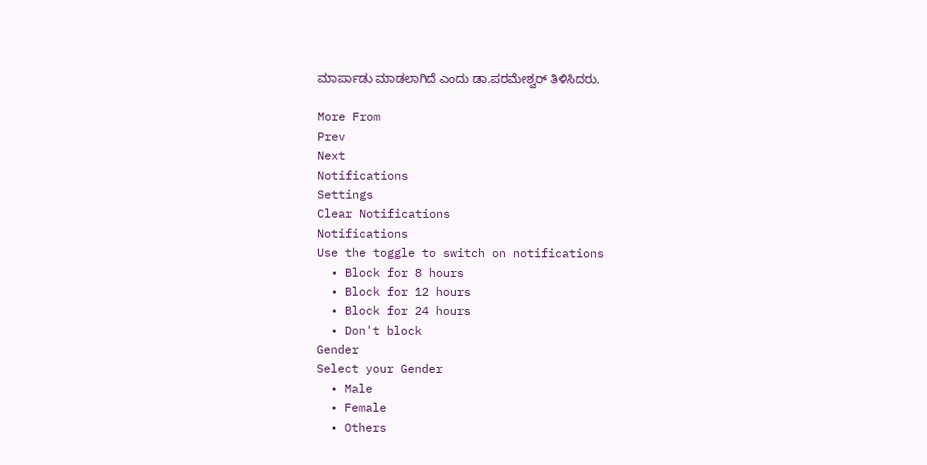ಮಾರ್ಪಾಡು ಮಾಡಲಾಗಿದೆ ಎಂದು ಡಾ.ಪರಮೇಶ್ವರ್ ತಿಳಿಸಿದರು.

More From
Prev
Next
Notifications
Settings
Clear Notifications
Notifications
Use the toggle to switch on notifications
  • Block for 8 hours
  • Block for 12 hours
  • Block for 24 hours
  • Don't block
Gender
Select your Gender
  • Male
  • Female
  • Others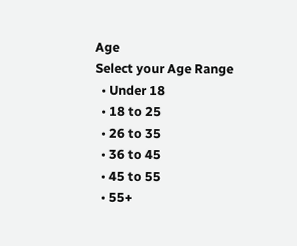Age
Select your Age Range
  • Under 18
  • 18 to 25
  • 26 to 35
  • 36 to 45
  • 45 to 55
  • 55+